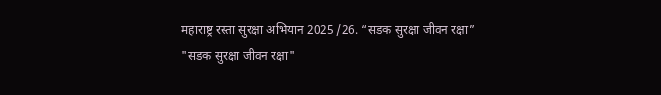महाराष्ट्र रस्ता सुरक्षा अभियान 2025 /26. “सडक सुरक्षा जीवन रक्षा”
"सडक सुरक्षा जीवन रक्षा"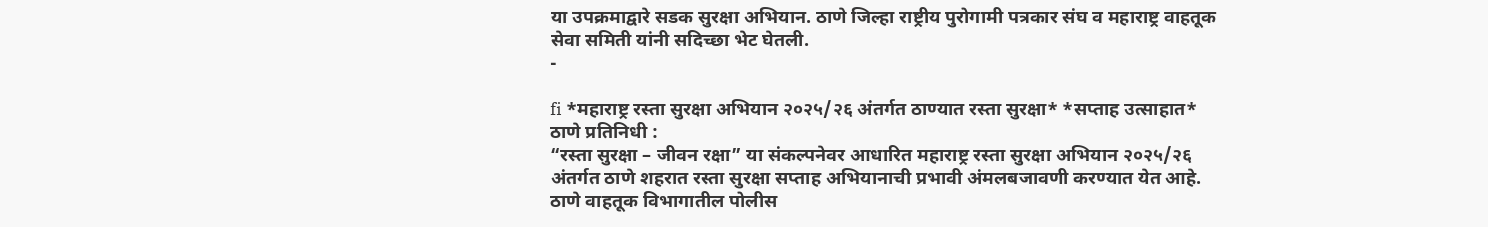या उपक्रमाद्वारे सडक सुरक्षा अभियान. ठाणे जिल्हा राष्ट्रीय पुरोगामी पत्रकार संघ व महाराष्ट्र वाहतूक सेवा समिती यांनी सदिच्छा भेट घेतली.
-

fi *महाराष्ट्र रस्ता सुरक्षा अभियान २०२५/२६ अंतर्गत ठाण्यात रस्ता सुरक्षा* *सप्ताह उत्साहात*
ठाणे प्रतिनिधी :
“रस्ता सुरक्षा – जीवन रक्षा” या संकल्पनेवर आधारित महाराष्ट्र रस्ता सुरक्षा अभियान २०२५/२६ अंतर्गत ठाणे शहरात रस्ता सुरक्षा सप्ताह अभियानाची प्रभावी अंमलबजावणी करण्यात येत आहे. ठाणे वाहतूक विभागातील पोलीस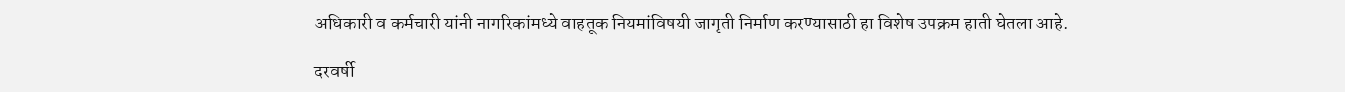अधिकारी व कर्मचारी यांनी नागरिकांमध्ये वाहतूक नियमांविषयी जागृती निर्माण करण्यासाठी हा विशेष उपक्रम हाती घेतला आहे.

दरवर्षी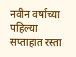नवीन वर्षाच्या पहिल्या सप्ताहात रस्ता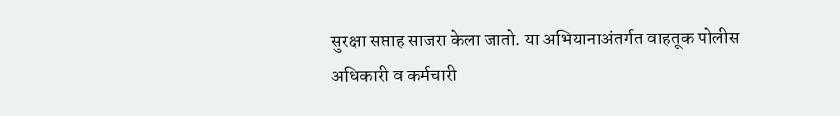सुरक्षा सप्ताह साजरा केला जातो. या अभियानाअंतर्गत वाहतूक पोलीस अधिकारी व कर्मचारी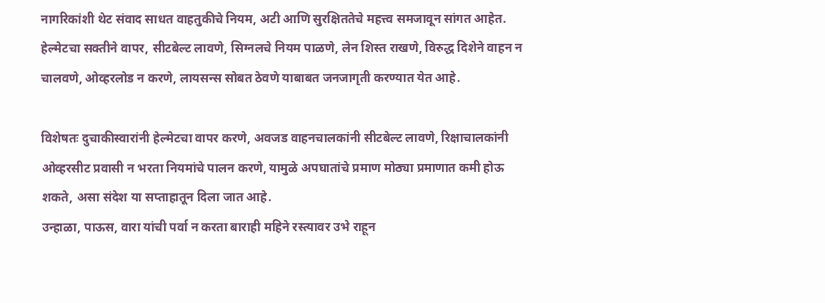नागरिकांशी थेट संवाद साधत वाहतुकीचे नियम, अटी आणि सुरक्षिततेचे महत्त्व समजावून सांगत आहेत. हेल्मेटचा सक्तीने वापर, सीटबेल्ट लावणे, सिग्नलचे नियम पाळणे, लेन शिस्त राखणे, विरुद्ध दिशेने वाहन न चालवणे, ओव्हरलोड न करणे, लायसन्स सोबत ठेवणे याबाबत जनजागृती करण्यात येत आहे.

विशेषतः दुचाकीस्वारांनी हेल्मेटचा वापर करणे, अवजड वाहनचालकांनी सीटबेल्ट लावणे, रिक्षाचालकांनी ओव्हरसीट प्रवासी न भरता नियमांचे पालन करणे, यामुळे अपघातांचे प्रमाण मोठ्या प्रमाणात कमी होऊ शकते, असा संदेश या सप्ताहातून दिला जात आहे.
उन्हाळा, पाऊस, वारा यांची पर्वा न करता बाराही महिने रस्त्यावर उभे राहून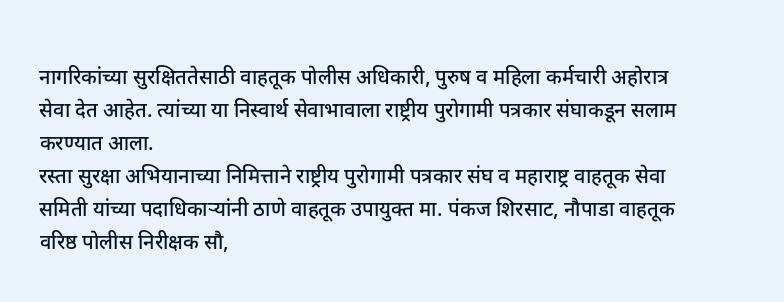नागरिकांच्या सुरक्षिततेसाठी वाहतूक पोलीस अधिकारी, पुरुष व महिला कर्मचारी अहोरात्र सेवा देत आहेत. त्यांच्या या निस्वार्थ सेवाभावाला राष्ट्रीय पुरोगामी पत्रकार संघाकडून सलाम करण्यात आला.
रस्ता सुरक्षा अभियानाच्या निमित्ताने राष्ट्रीय पुरोगामी पत्रकार संघ व महाराष्ट्र वाहतूक सेवा समिती यांच्या पदाधिकाऱ्यांनी ठाणे वाहतूक उपायुक्त मा. पंकज शिरसाट, नौपाडा वाहतूक वरिष्ठ पोलीस निरीक्षक सौ,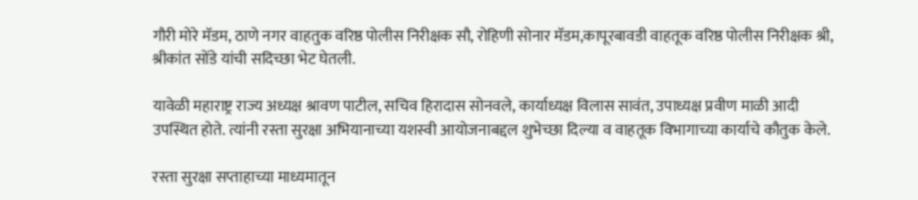गौरी मोरे मॅडम, ठाणे नगर वाहतुक वरिष्ठ पोलीस निरीक्षक सौ, रोहिणी सोनार मॅडम,कापूरबावडी वाहतूक वरिष्ठ पोलीस निरीक्षक श्री, श्रीकांत सोंडे यांची सदिच्छा भेट घेतली.

यावेळी महाराष्ट्र राज्य अध्यक्ष श्रावण पाटील, सचिव हिरादास सोनवले, कार्याध्यक्ष विलास सावंत, उपाध्यक्ष प्रवीण माळी आदी उपस्थित होते. त्यांनी रस्ता सुरक्षा अभियानाच्या यशस्वी आयोजनाबद्दल शुभेच्छा दिल्या व वाहतूक विभागाच्या कार्याचे कौतुक केले.

रस्ता सुरक्षा सप्ताहाच्या माध्यमातून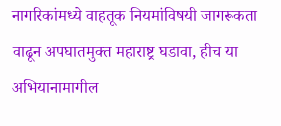नागरिकांमध्ये वाहतूक नियमांविषयी जागरूकता वाढून अपघातमुक्त महाराष्ट्र घडावा, हीच या अभियानामागील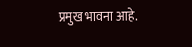प्रमुख भावना आहे.